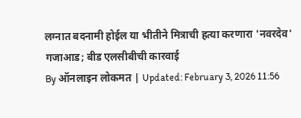लग्नात बदनामी होईल या भीतीने मित्राची हत्या करणारा 'नवरदेव' गजाआड; बीड एलसीबीची कारवाई
By ऑनलाइन लोकमत | Updated: February 3, 2026 11:56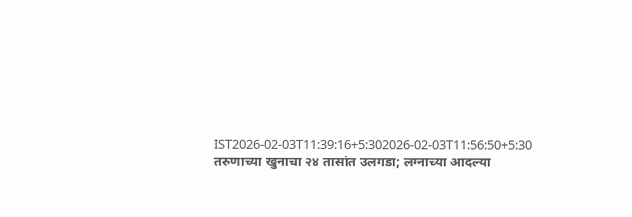IST2026-02-03T11:39:16+5:302026-02-03T11:56:50+5:30
तरुणाच्या खुनाचा २४ तासांत उलगडा; लग्नाच्या आदल्या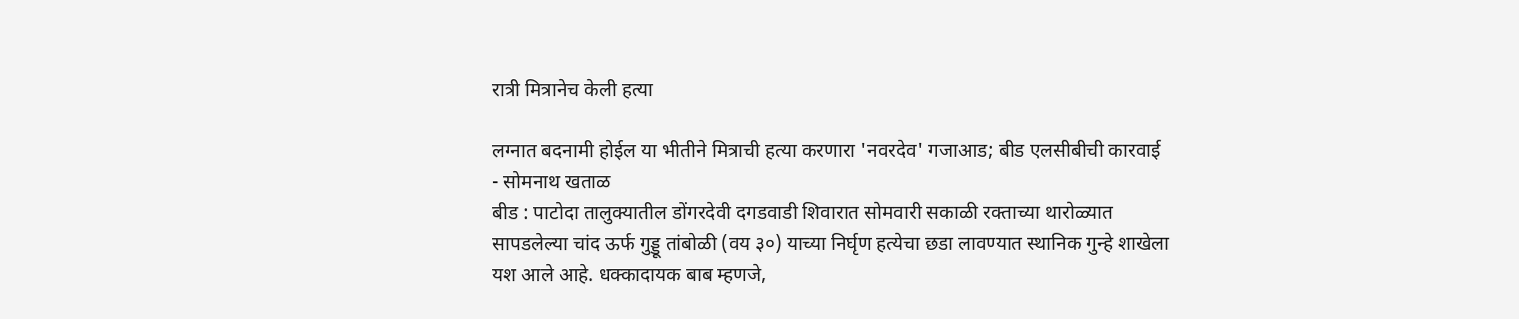रात्री मित्रानेच केली हत्या

लग्नात बदनामी होईल या भीतीने मित्राची हत्या करणारा 'नवरदेव' गजाआड; बीड एलसीबीची कारवाई
- सोमनाथ खताळ
बीड : पाटोदा तालुक्यातील डोंगरदेवी दगडवाडी शिवारात सोमवारी सकाळी रक्ताच्या थारोळ्यात सापडलेल्या चांद ऊर्फ गुड्डू तांबोळी (वय ३०) याच्या निर्घृण हत्येचा छडा लावण्यात स्थानिक गुन्हे शाखेला यश आले आहे. धक्कादायक बाब म्हणजे,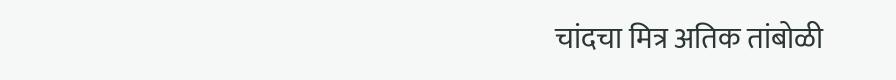चांदचा मित्र अतिक तांबोळी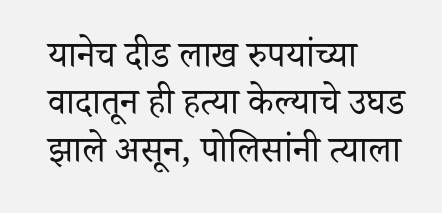यानेच दीड लाख रुपयांच्या वादातून ही हत्या केल्याचे उघड झाले असून, पोलिसांनी त्याला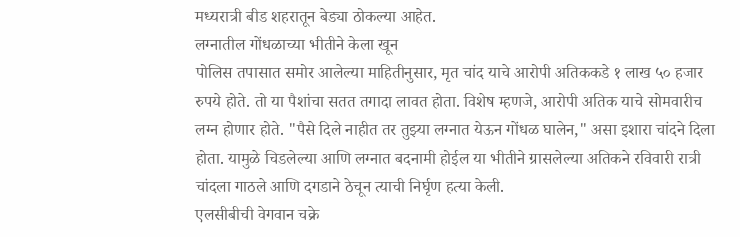मध्यरात्री बीड शहरातून बेड्या ठोकल्या आहेत.
लग्नातील गोंधळाच्या भीतीने केला खून
पोलिस तपासात समोर आलेल्या माहितीनुसार, मृत चांद याचे आरोपी अतिककडे १ लाख ५० हजार रुपये होते. तो या पैशांचा सतत तगादा लावत होता. विशेष म्हणजे, आरोपी अतिक याचे सोमवारीच लग्न होणार होते. "पैसे दिले नाहीत तर तुझ्या लग्नात येऊन गोंधळ घालेन," असा इशारा चांदने दिला होता. यामुळे चिडलेल्या आणि लग्नात बदनामी होईल या भीतीने ग्रासलेल्या अतिकने रविवारी रात्री चांदला गाठले आणि दगडाने ठेचून त्याची निर्घृण हत्या केली.
एलसीबीची वेगवान चक्रे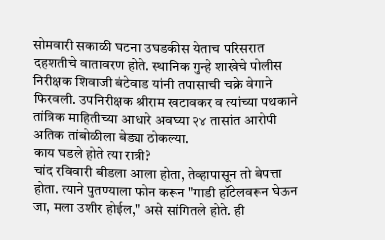सोमवारी सकाळी घटना उघडकीस येताच परिसरात दहशतीचे वातावरण होते. स्थानिक गुन्हे शाखेचे पोलीस निरीक्षक शिवाजी बंटेवाड यांनी तपासाची चक्रे वेगाने फिरवली. उपनिरीक्षक श्रीराम खटावकर व त्यांच्या पथकाने तांत्रिक माहितीच्या आधारे अवघ्या २४ तासांत आरोपी अतिक तांबोळीला बेड्या ठोकल्या.
काय घडले होते त्या रात्री?
चांद रविवारी बीडला आला होता, तेव्हापासून तो बेपत्ता होता. त्याने पुतण्याला फोन करून "गाडी हॉटेलवरून घेऊन जा, मला उशीर होईल," असे सांगितले होते. ही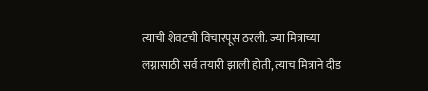त्याची शेवटची विचारपूस ठरली. ज्या मित्राच्या लग्नासाठी सर्व तयारी झाली होती, त्याच मित्राने दीड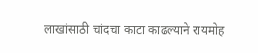लाखांसाठी चांदचा काटा काढल्याने रायमोह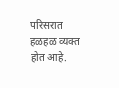परिसरात हळहळ व्यक्त होत आहे.